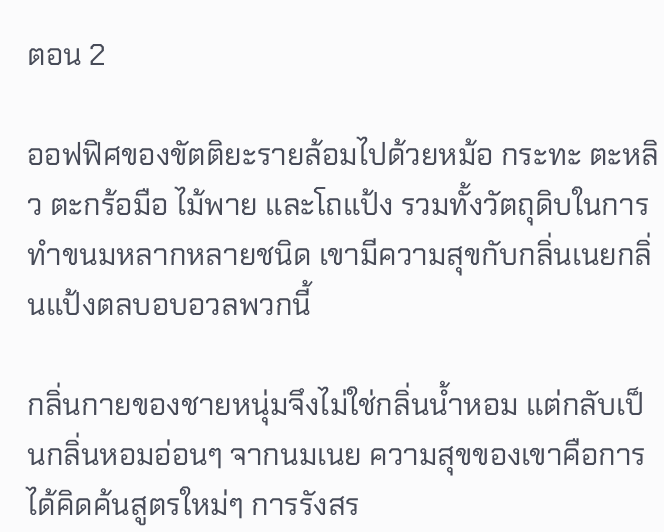ตอน 2

ออฟฟิศของขัตติยะรายล้อมไปด้วยหม้อ กระทะ ตะหลิว ตะกร้อมือ ไม้พาย และโถแป้ง รวมทั้งวัตถุดิบในการทำขนมหลากหลายชนิด เขามีความสุขกับกลิ่นเนยกลิ่นแป้งตลบอบอวลพวกนี้

กลิ่นกายของชายหนุ่มจึงไม่ใช่กลิ่นน้ำหอม แต่กลับเป็นกลิ่นหอมอ่อนๆ จากนมเนย ความสุขของเขาคือการได้คิดค้นสูตรใหม่ๆ การรังสร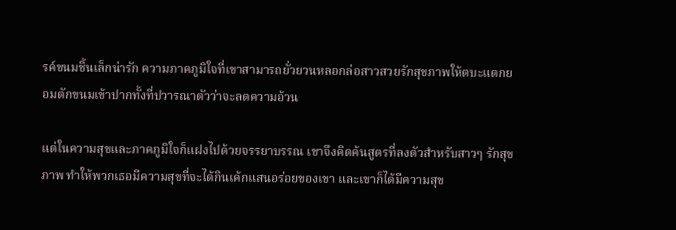รค์ขนมชิ้นเล็กน่ารัก ความภาคภูมิใจที่เขาสามารถยั่วยวนหลอกล่อสาวสวยรักสุขภาพให้ตบะแตกยอมตักขนมเข้าปากทั้งที่ปวารณาตัวว่าจะลดความอ้วน

แต่ในความสุขและภาคภูมิใจก็แฝงไปด้วยจรรยาบรรณ เขาจึงคิดค้นสูตรที่ลงตัวสำหรับสาวๆ รักสุขภาพ ทำให้พวกเธอมีความสุขที่จะได้กินเค้กแสนอร่อยของเขา และเขาก็ได้มีความสุข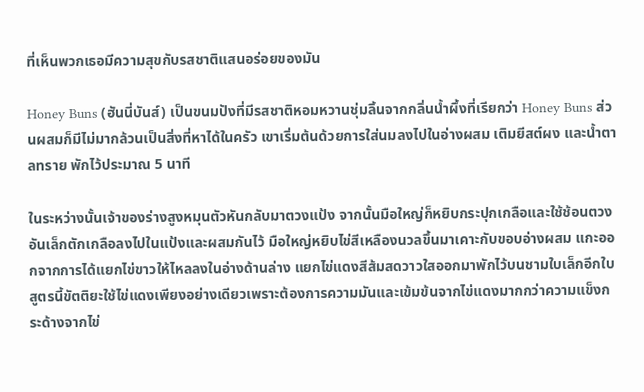ที่เห็นพวกเธอมีความสุขกับรสชาติแสนอร่อยของมัน

Honey Buns (ฮันนี่บันส์) เป็นขนมปังที่มีรสชาติหอมหวานชุ่มลิ้นจากกลิ่นน้ำผึ้งที่เรียกว่า Honey Buns ส่วนผสมก็มีไม่มากล้วนเป็นสิ่งที่หาได้ในครัว เขาเริ่มต้นด้วยการใส่นมลงไปในอ่างผสม เติมยีสต์ผง และน้ำตาลทราย พักไว้ประมาณ 5 นาที

ในระหว่างนั้นเจ้าของร่างสูงหมุนตัวหันกลับมาตวงแป้ง จากนั้นมือใหญ่ก็หยิบกระปุกเกลือและใช้ช้อนตวงอันเล็กตักเกลือลงไปในแป้งและผสมกันไว้ มือใหญ่หยิบไข่สีเหลืองนวลขึ้นมาเคาะกับขอบอ่างผสม แกะออกจากการได้แยกไข่ขาวให้ไหลลงในอ่างด้านล่าง แยกไข่แดงสีส้มสดวาวใสออกมาพักไว้บนชามใบเล็กอีกใบ สูตรนี้ขัตติยะใช้ไข่แดงเพียงอย่างเดียวเพราะต้องการความมันและเข้มข้นจากไข่แดงมากกว่าความแข็งกระด้างจากไข่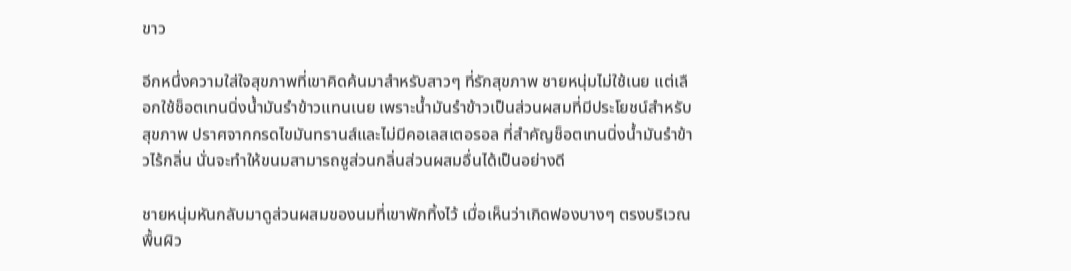ขาว

อีกหนึ่งความใส่ใจสุขภาพที่เขาคิดค้นมาสำหรับสาวๆ ที่รักสุขภาพ ชายหนุ่มไม่ใช้เนย แต่เลือกใช้ช็อตเทนนิ่งน้ำมันรำข้าวแทนเนย เพราะน้ำมันรำข้าวเป็นส่วนผสมที่มีประโยชน์สำหรับสุขภาพ ปราศจากกรดไขมันทรานส์และไม่มีคอเลสเตอรอล ที่สำคัญช็อตเทนนิ่งน้ำมันรำข้าวไร้กลิ่น นั่นจะทำให้ขนมสามารถชูส่วนกลิ่นส่วนผสมอื่นได้เป็นอย่างดี

ชายหนุ่มหันกลับมาดูส่วนผสมของนมที่เขาพักทิ้งไว้ เมื่อเห็นว่าเกิดฟองบางๆ ตรงบริเวณพื้นผิว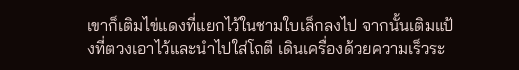เขาก็เติมไข่แดงที่แยกไว้ในชามใบเล็กลงไป จากนั้นเติมแป้งที่ตวงเอาไว้และนำไปใส่โถตี เดินเครื่องด้วยความเร็วระ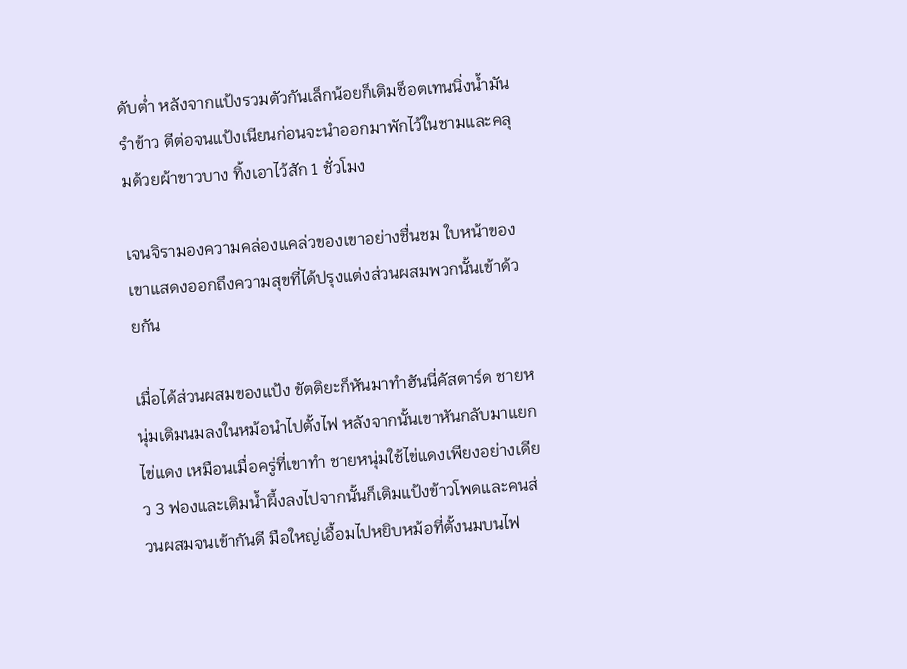ดับต่ำ หลังจากแป้งรวมตัวกันเล็กน้อยก็เติมช็อตเทนนิ่งน้ำมันรำข้าว ตีต่อจนแป้งเนียนก่อนจะนำออกมาพักไว้ในชามและคลุมด้วยผ้าขาวบาง ทิ้งเอาไว้สัก 1 ชั่วโมง

เจนจิรามองความคล่องแคล่วของเขาอย่างชื่นชม ใบหน้าของเขาแสดงออกถึงความสุขที่ได้ปรุงแต่งส่วนผสมพวกนั้นเข้าด้วยกัน

เมื่อได้ส่วนผสมของแป้ง ขัตติยะก็หันมาทำฮันนี่คัสตาร์ด ชายหนุ่มเติมนมลงในหม้อนำไปตั้งไฟ หลังจากนั้นเขาหันกลับมาแยกไข่แดง เหมือนเมื่อครู่ที่เขาทำ ชายหนุ่มใช้ไข่แดงเพียงอย่างเดียว 3 ฟองและเติมน้ำผึ้งลงไปจากนั้นก็เติมแป้งข้าวโพดและคนส่วนผสมจนเข้ากันดี มือใหญ่เอื้อมไปหยิบหม้อที่ตั้งนมบนไฟ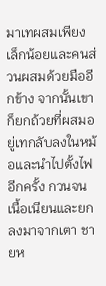มาเทผสมเพียงเล็กน้อยและคนส่วนผสมด้วยมืออีกข้าง จากนั้นเขาก็ยกถ้วยที่ผสมอยู่เทกลับลงในหม้อและนำไปตั้งไฟอีกครั้ง กวนจนเนื้อเนียนและยกลงมาจากเตา ชายห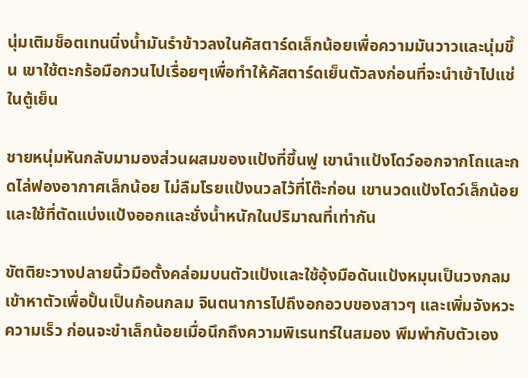นุ่มเติมช็อตเทนนิ่งน้ำมันรำข้าวลงในคัสตาร์ดเล็กน้อยเพื่อความมันวาวและนุ่มขึ้น เขาใช้ตะกร้อมือกวนไปเรื่อยๆเพื่อทำให้คัสตาร์ดเย็นตัวลงก่อนที่จะนำเข้าไปแช่ในตู้เย็น

ชายหนุ่มหันกลับมามองส่วนผสมของแป้งที่ขึ้นฟู เขานำแป้งโดว์ออกจากโถและกดไล่ฟองอากาศเล็กน้อย ไม่ลืมโรยแป้งนวลไว้ที่โต๊ะก่อน เขานวดแป้งโดว์เล็กน้อยและใช้ที่ตัดแบ่งแป้งออกและชั่งน้ำหนักในปริมาณที่เท่ากัน

ขัตติยะวางปลายนิ้วมือตั้งคล่อมบนตัวแป้งและใช้อุ้งมือดันแป้งหมุนเป็นวงกลมเข้าหาตัวเพื่อปั้นเป็นก้อนกลม จินตนาการไปถึงอกอวบของสาวๆ และเพิ่มจังหวะความเร็ว ก่อนจะขำเล็กน้อยเมื่อนึกถึงความพิเรนทร์ในสมอง พึมพำกับตัวเอง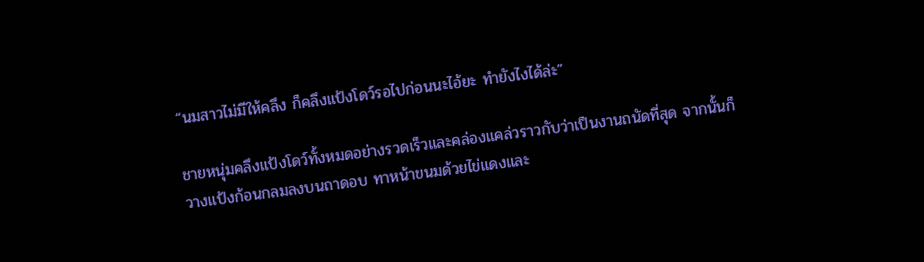“นมสาวไม่มีให้คลึง ก็คลึงแป้งโดว์รอไปก่อนนะไอ้ยะ ทำยังไงได้ล่ะ”

ชายหนุ่มคลึงแป้งโดว์ทั้งหมดอย่างรวดเร็วและคล่องแคล่วราวกับว่าเป็นงานถนัดที่สุด จากนั้นก็วางแป้งก้อนกลมลงบนถาดอบ ทาหน้าขนมด้วยไข่แดงและ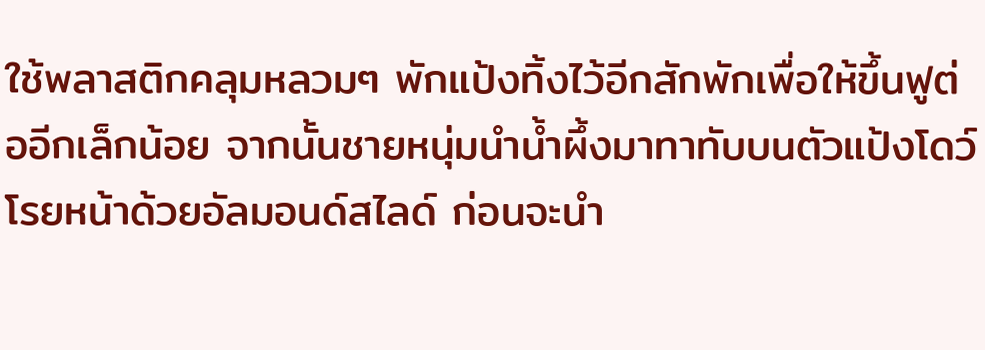ใช้พลาสติกคลุมหลวมๆ พักแป้งทิ้งไว้อีกสักพักเพื่อให้ขึ้นฟูต่ออีกเล็กน้อย จากนั้นชายหนุ่มนำน้ำผึ้งมาทาทับบนตัวแป้งโดว์ โรยหน้าด้วยอัลมอนด์สไลด์ ก่อนจะนำ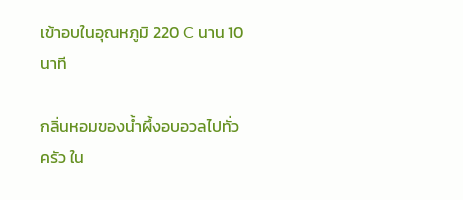เข้าอบในอุณหภูมิ 220 C นาน 10 นาที

กลิ่นหอมของน้ำผึ้งอบอวลไปทั่วครัว ใน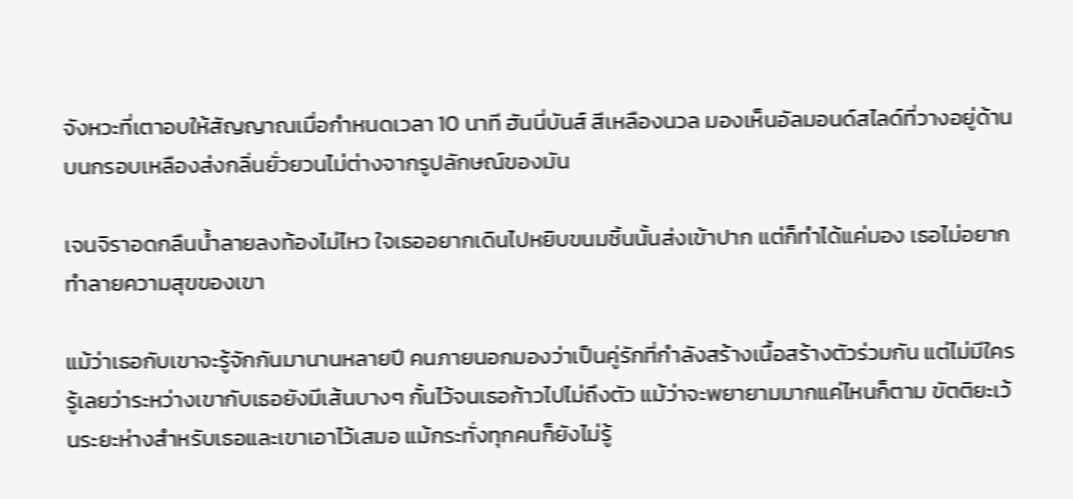จังหวะที่เตาอบให้สัญญาณเมื่อกำหนดเวลา 10 นาที ฮันนี่บันส์ สีเหลืองนวล มองเห็นอัลมอนด์สไลด์ที่วางอยู่ด้านบนกรอบเหลืองส่งกลิ่นยั่วยวนไม่ต่างจากรูปลักษณ์ของมัน

เจนจิราอดกลืนน้ำลายลงท้องไม่ไหว ใจเธออยากเดินไปหยิบขนมชิ้นนั้นส่งเข้าปาก แต่ก็ทำได้แค่มอง เธอไม่อยากทำลายความสุขของเขา

แม้ว่าเธอกับเขาจะรู้จักกันมานานหลายปี คนภายนอกมองว่าเป็นคู่รักที่กำลังสร้างเนื้อสร้างตัวร่วมกัน แต่ไม่มีใครรู้เลยว่าระหว่างเขากับเธอยังมีเส้นบางๆ กั้นไว้จนเธอก้าวไปไม่ถึงตัว แม้ว่าจะพยายามมากแค่ไหนก็ตาม ขัตติยะเว้นระยะห่างสำหรับเธอและเขาเอาไว้เสมอ แม้กระทั่งทุกคนก็ยังไม่รู้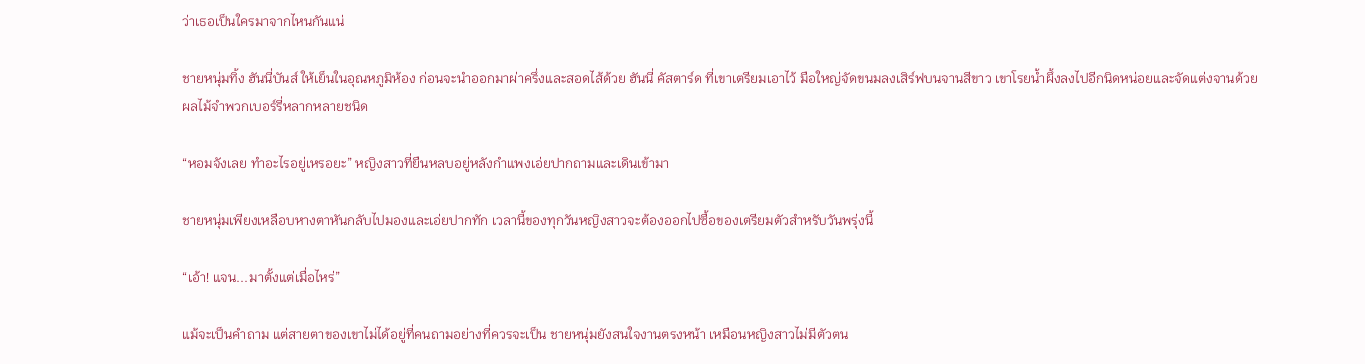ว่าเธอเป็นใครมาจากไหนกันแน่

ชายหนุ่มทิ้ง ฮันนี่บันส์ ให้เย็นในอุณหภูมิห้อง ก่อนจะนำออกมาผ่าครึ่งและสอดไส้ด้วย ฮันนี่ คัสตาร์ด ที่เขาเตรียมเอาไว้ มือใหญ่จัดขนมลงเสิร์ฟบนจานสีขาว เขาโรยน้ำผึ้งลงไปอีกนิดหน่อยและจัดแต่งจานด้วยผลไม้จำพวกเบอร์รี่หลากหลายชนิด

“หอมจังเลย ทำอะไรอยู่เหรอยะ” หญิงสาวที่ยืนหลบอยู่หลังกำแพงเอ่ยปากถามและเดินเข้ามา

ชายหนุ่มเพียงเหลือบหางตาหันกลับไปมองและเอ่ยปากทัก เวลานี้ของทุกวันหญิงสาวจะต้องออกไปซื้อของเตรียมตัวสำหรับวันพรุ่งนี้

“เอ้า! แจน...มาตั้งแต่เมื่อไหร่”

แม้จะเป็นคำถาม แต่สายตาของเขาไม่ได้อยู่ที่คนถามอย่างที่ควรจะเป็น ชายหนุ่มยังสนใจงานตรงหน้า เหมือนหญิงสาวไม่มีตัวตน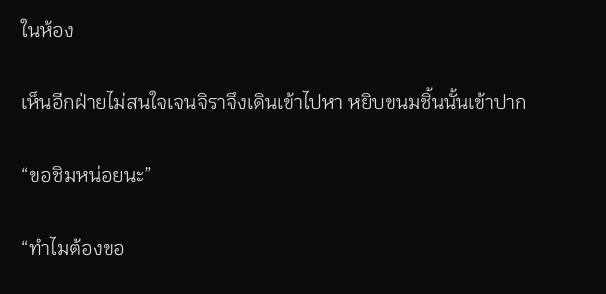ในห้อง

เห็นอีกฝ่ายไม่สนใจเจนจิราจึงเดินเข้าไปหา หยิบขนมชิ้นนั้นเข้าปาก

“ขอชิมหน่อยนะ”

“ทำไมต้องขอ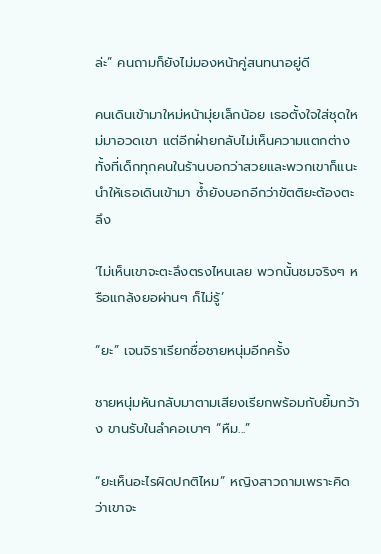ล่ะ” คนถามก็ยังไม่มองหน้าคู่สนทนาอยู่ดี

คนเดินเข้ามาใหม่หน้ามุ่ยเล็กน้อย เธอตั้งใจใส่ชุดใหม่มาอวดเขา แต่อีกฝ่ายกลับไม่เห็นความแตกต่าง ทั้งที่เด็กทุกคนในร้านบอกว่าสวยและพวกเขาก็แนะนำให้เธอเดินเข้ามา ซ้ำยังบอกอีกว่าขัตติยะต้องตะลึง

‘ไม่เห็นเขาจะตะลึงตรงไหนเลย พวกนั้นชมจริงๆ หรือแกล้งยอผ่านๆ ก็ไม่รู้’

“ยะ” เจนจิราเรียกชื่อชายหนุ่มอีกครั้ง

ชายหนุ่มหันกลับมาตามเสียงเรียกพร้อมกับยิ้มกว้าง ขานรับในลำคอเบาๆ “หืม...”

“ยะเห็นอะไรผิดปกติไหม” หญิงสาวถามเพราะคิดว่าเขาจะ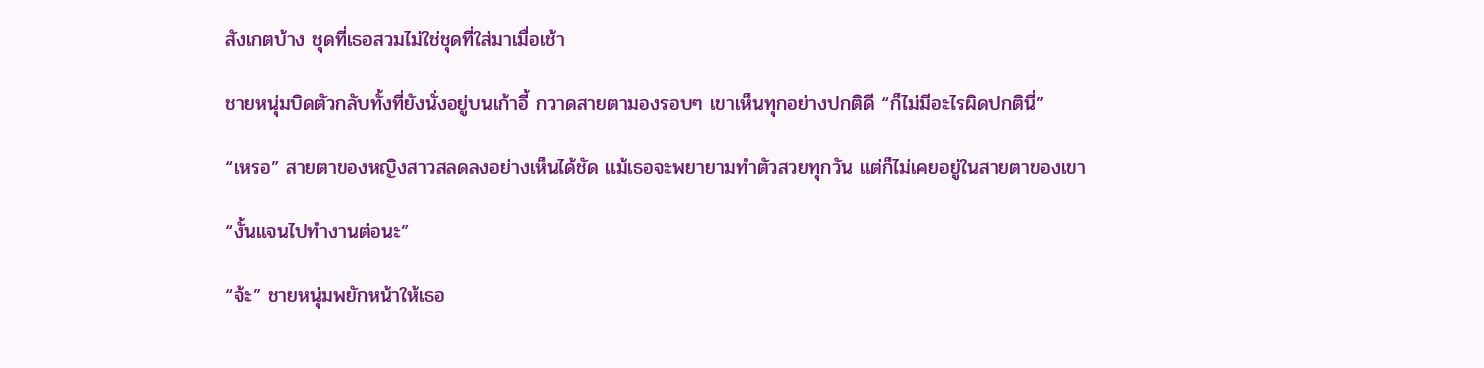สังเกตบ้าง ชุดที่เธอสวมไม่ใช่ชุดที่ใส่มาเมื่อเช้า

ชายหนุ่มบิดตัวกลับทั้งที่ยังนั่งอยู่บนเก้าอี้ กวาดสายตามองรอบๆ เขาเห็นทุกอย่างปกติดี “ก็ไม่มีอะไรผิดปกตินี่”

“เหรอ” สายตาของหญิงสาวสลดลงอย่างเห็นได้ชัด แม้เธอจะพยายามทำตัวสวยทุกวัน แต่ก็ไม่เคยอยู่ในสายตาของเขา

“งั้นแจนไปทำงานต่อนะ”

“จ้ะ” ชายหนุ่มพยักหน้าให้เธอ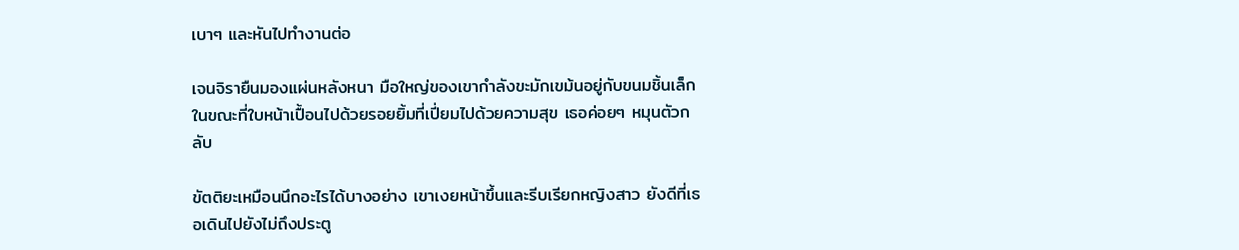เบาๆ และหันไปทำงานต่อ

เจนจิรายืนมองแผ่นหลังหนา มือใหญ่ของเขากำลังขะมักเขม้นอยู่กับขนมชิ้นเล็ก ในขณะที่ใบหน้าเปื้อนไปด้วยรอยยิ้มที่เปี่ยมไปด้วยความสุข เธอค่อยๆ หมุนตัวกลับ

ขัตติยะเหมือนนึกอะไรได้บางอย่าง เขาเงยหน้าขึ้นและรีบเรียกหญิงสาว ยังดีที่เธอเดินไปยังไม่ถึงประตู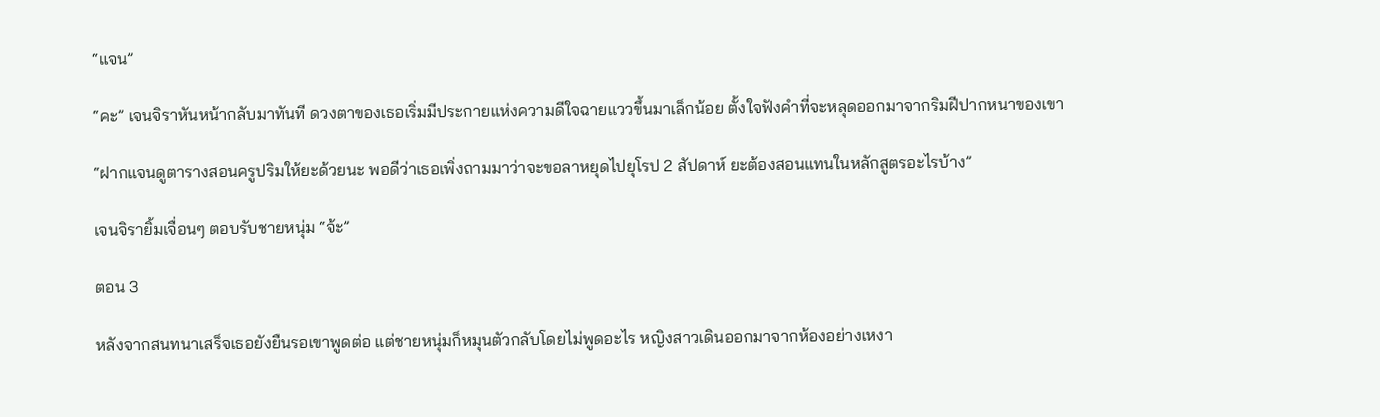“แจน”

“คะ” เจนจิราหันหน้ากลับมาทันที ดวงตาของเธอเริ่มมีประกายแห่งความดีใจฉายแววขึ้นมาเล็กน้อย ตั้งใจฟังคำที่จะหลุดออกมาจากริมฝีปากหนาของเขา

“ฝากแจนดูตารางสอนครูปริมให้ยะด้วยนะ พอดีว่าเธอเพิ่งถามมาว่าจะขอลาหยุดไปยุโรป 2 สัปดาห์ ยะต้องสอนแทนในหลักสูตรอะไรบ้าง”

เจนจิรายิ้มเจื่อนๆ ตอบรับชายหนุ่ม “จ้ะ”

ตอน 3

หลังจากสนทนาเสร็จเธอยังยืนรอเขาพูดต่อ แต่ชายหนุ่มก็หมุนตัวกลับโดยไม่พูดอะไร หญิงสาวเดินออกมาจากห้องอย่างเหงา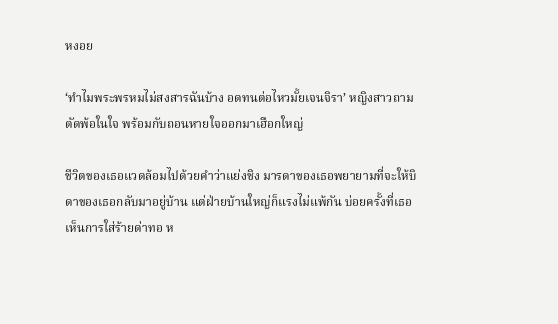หงอย

‘ทำไมพระพรหมไม่สงสารฉันบ้าง อดทนต่อไหวมั้ยเจนจิรา’ หญิงสาวถามตัดพ้อในใจ พร้อมกับถอนหายใจออกมาเฮือกใหญ่

ชีวิตของเธอแวดล้อมไปด้วยคำว่าแย่งชิง มารดาของเธอพยายามที่จะให้บิดาของเธอกลับมาอยู่บ้าน แต่ฝ่ายบ้านใหญ่ก็แรงไม่แพ้กัน บ่อยครั้งที่เธอเห็นการใส่ร้ายด่าทอ ห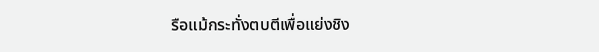รือแม้กระทั่งตบตีเพื่อแย่งชิง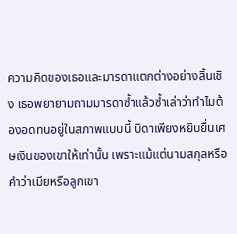ความคิดของเธอและมารดาแตกต่างอย่างสิ้นเชิง เธอพยายามถามมารดาซ้ำแล้วซ้ำเล่าว่าทำไมต้องอดทนอยู่ในสภาพแบบนี้ บิดาเพียงหยิบยื่นเศษเงินของเขาให้เท่านั้น เพราะแม้แต่นามสกุลหรือคำว่าเมียหรือลูกเขา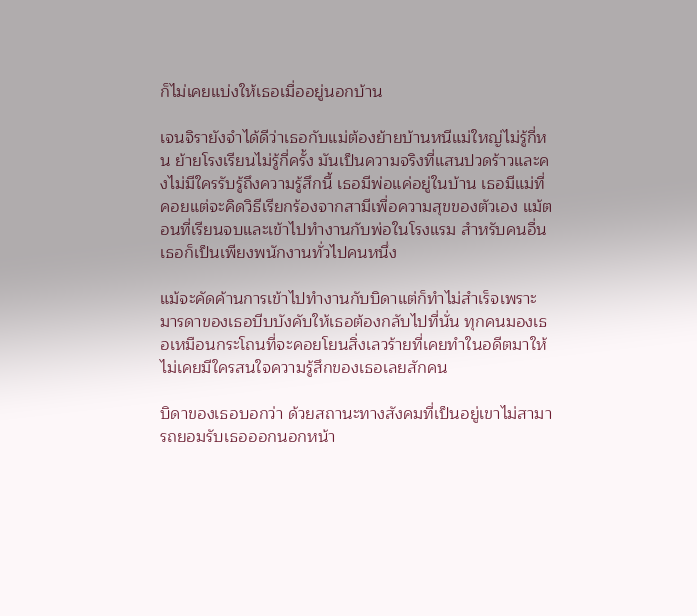ก็ไม่เคยแบ่งให้เธอเมื่ออยู่นอกบ้าน

เจนจิรายังจำได้ดีว่าเธอกับแม่ต้องย้ายบ้านหนีแม่ใหญ่ไม่รู้กี่หน ย้ายโรงเรียนไม่รู้กี่ครั้ง มันเป็นความจริงที่แสนปวดร้าวและคงไม่มีใครรับรู้ถึงความรู้สึกนี้ เธอมีพ่อแค่อยู่ในบ้าน เธอมีแม่ที่คอยแต่จะคิดวิธีเรียกร้องจากสามีเพื่อความสุขของตัวเอง แม้ตอนที่เรียนจบและเข้าไปทำงานกับพ่อในโรงแรม สำหรับคนอื่นเธอก็เป็นเพียงพนักงานทั่วไปคนหนึ่ง

แม้จะคัดค้านการเข้าไปทำงานกับบิดาแต่ก็ทำไม่สำเร็จเพราะมารดาของเธอบีบบังคับให้เธอต้องกลับไปที่นั่น ทุกคนมองเธอเหมือนกระโถนที่จะคอยโยนสิ่งเลวร้ายที่เคยทำในอดีตมาให้ ไม่เคยมีใครสนใจความรู้สึกของเธอเลยสักคน

บิดาของเธอบอกว่า ด้วยสถานะทางสังคมที่เป็นอยู่เขาไม่สามารถยอมรับเธอออกนอกหน้า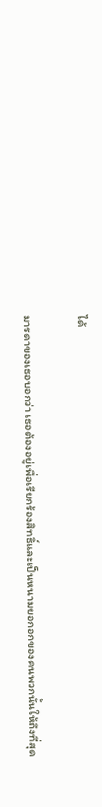ได้

มารดาของเธอบอกว่า เธอต้องอยู่เพื่อเรียกร้องสิทธิ์และเป็นหนามยอกอกของคนพวกนั้นให้ถึงที่สุด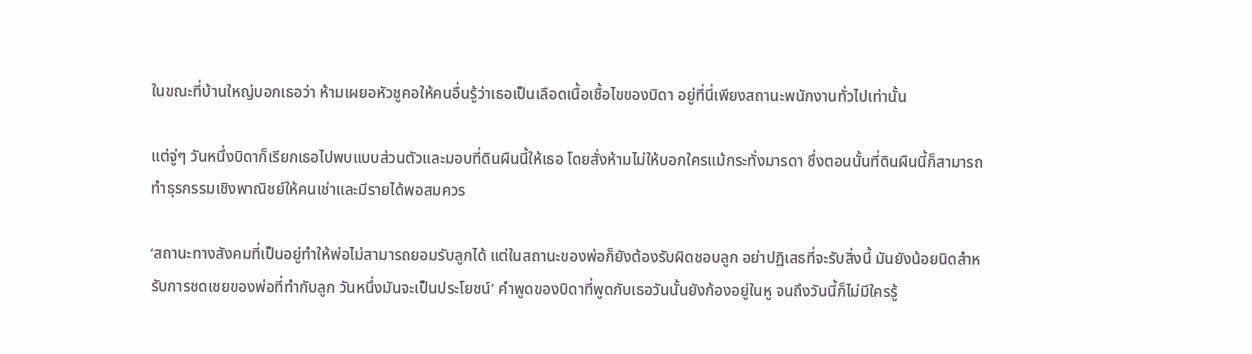ในขณะที่บ้านใหญ่บอกเธอว่า ห้ามเผยอหัวชูคอให้คนอื่นรู้ว่าเธอเป็นเลือดเนื้อเชื้อไขของบิดา อยู่ที่นี่เพียงสถานะพนักงานทั่วไปเท่านั้น

แต่จู่ๆ วันหนึ่งบิดาก็เรียกเธอไปพบแบบส่วนตัวและมอบที่ดินผืนนี้ให้เธอ โดยสั่งห้ามไม่ให้บอกใครแม้กระทั่งมารดา ซึ่งตอนนั้นที่ดินผืนนี้ก็สามารถทำธุรกรรมเชิงพาณิชย์ให้คนเช่าและมีรายได้พอสมควร

‘สถานะทางสังคมที่เป็นอยู่ทำให้พ่อไม่สามารถยอมรับลูกได้ แต่ในสถานะของพ่อก็ยังต้องรับผิดชอบลูก อย่าปฏิเสธที่จะรับสิ่งนี้ มันยังน้อยนิดสำหรับการชดเชยของพ่อที่ทำกับลูก วันหนึ่งมันจะเป็นประโยชน์’ คำพูดของบิดาที่พูดกับเธอวันนั้นยังก้องอยู่ในหู จนถึงวันนี้ก็ไม่มีใครรู้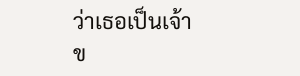ว่าเธอเป็นเจ้าข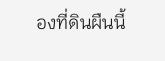องที่ดินผืนนี้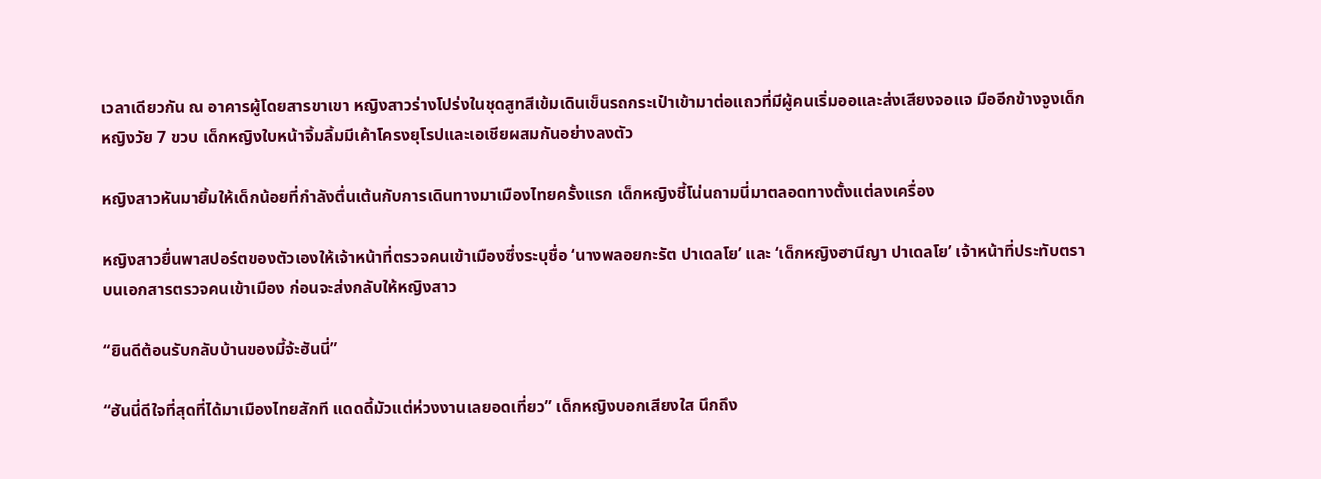เวลาเดียวกัน ณ อาคารผู้โดยสารขาเขา หญิงสาวร่างโปร่งในชุดสูทสีเข้มเดินเข็นรถกระเป๋าเข้ามาต่อแถวที่มีผู้คนเริ่มออและส่งเสียงจอแจ มืออีกข้างจูงเด็กหญิงวัย 7 ขวบ เด็กหญิงใบหน้าจิ้มลิ้มมีเค้าโครงยุโรปและเอเชียผสมกันอย่างลงตัว

หญิงสาวหันมายิ้มให้เด็กน้อยที่กำลังตื่นเต้นกับการเดินทางมาเมืองไทยครั้งแรก เด็กหญิงชี้โน่นถามนี่มาตลอดทางตั้งแต่ลงเครื่อง

หญิงสาวยื่นพาสปอร์ตของตัวเองให้เจ้าหน้าที่ตรวจคนเข้าเมืองซึ่งระบุชื่อ ‘นางพลอยกะรัต ปาเดลโย’ และ ‘เด็กหญิงฮานีญา ปาเดลโย’ เจ้าหน้าที่ประทับตราบนเอกสารตรวจคนเข้าเมือง ก่อนจะส่งกลับให้หญิงสาว

“ยินดีต้อนรับกลับบ้านของมี้จ้ะฮันนี่”

“ฮันนี่ดีใจที่สุดที่ได้มาเมืองไทยสักที แดดดี้มัวแต่ห่วงงานเลยอดเที่ยว” เด็กหญิงบอกเสียงใส นึกถึง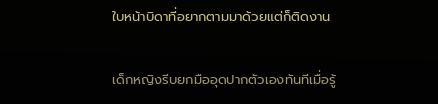ใบหน้าบิดาที่อยากตามมาด้วยแต่ก็ติดงาน

เด็กหญิงรีบยกมืออุดปากตัวเองทันทีเมื่อรู้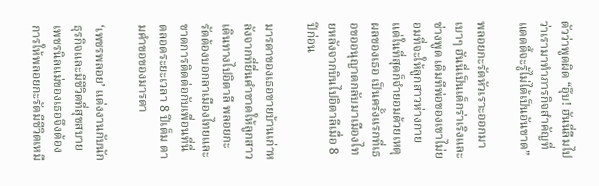ตัวว่าพูดผิด “อุ๊บ! ฮันนี่ลืมไปว่าเรามาทำภารกิจสำคัญที่แดดดี้จะรู้ไม่ได้เป็นอันขาด”

พลอยกะรัตหัวเราะออกมาเบาๆ ฮันนี่เป็นเด็กร่าเริงและช่างพูด เดิมทีพ่อของเขาไม่ยอมที่จะให้ลูกสาวห่างกาย แต่ในที่สุดก็จำยอมด้วยเหตุผลของเธอ เป็นครั้งแรกที่เธอขออนุญาตกลับมาเมืองไทยหลังจากบินไปอิตาลีเมื่อ 8 ปีก่อน

มารดาของเธอขายบ้านเก่าหลังจากที่ยื่นคำขาดให้ลูกสาวเดินทางไปอิตาลี พลอยกะรัตต้องบอกลาเมืองไทยและขาดการติดต่อกับเพื่อนที่นี่ ตลอดระยะเวลา 8 ปีเต็ม ตามคำขอของมารดา

‘เพชรพลอย’ แต่งงานกับนักธุรกิจและมีชีวิตที่สุขสบาย เพชรนิลแม่ของเธอจึงต้องการให้พลอยกะรัตมีชีวิตเหมื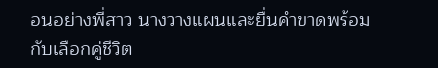อนอย่างพี่สาว นางวางแผนและยื่นคำขาดพร้อมกับเลือกคู่ชีวิต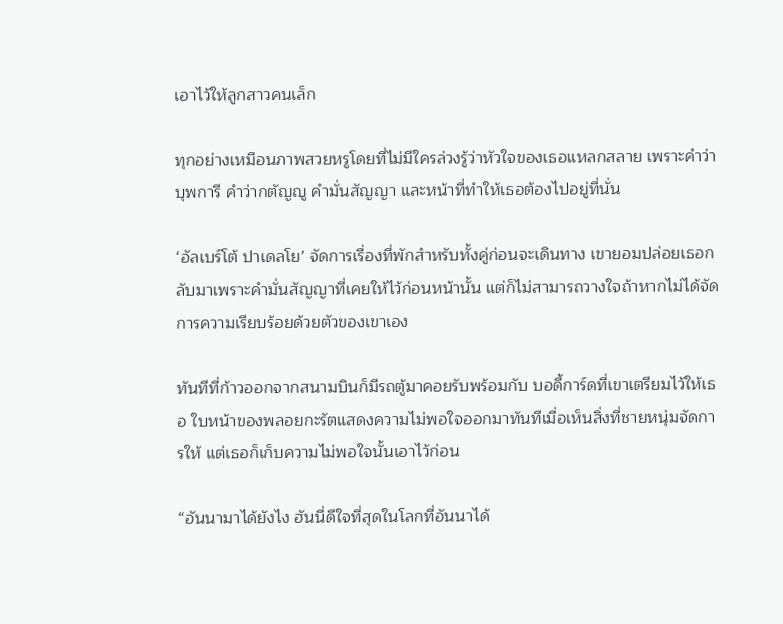เอาไว้ให้ลูกสาวคนเล็ก

ทุกอย่างเหมือนภาพสวยหรูโดยที่ไม่มีใครล่วงรู้ว่าหัวใจของเธอแหลกสลาย เพราะคำว่าบุพการี คำว่ากตัญญู คำมั่นสัญญา และหน้าที่ทำให้เธอต้องไปอยู่ที่นั่น

‘อัลเบร์โต้ ปาเดลโย’ จัดการเรื่องที่พักสำหรับทั้งคู่ก่อนจะเดินทาง เขายอมปล่อยเธอกลับมาเพราะคำมั่นสัญญาที่เคยให้ไว้ก่อนหน้านั้น แต่ก็ไม่สามารถวางใจถ้าหากไม่ได้จัดการความเรียบร้อยด้วยตัวของเขาเอง

ทันทีที่ก้าวออกจากสนามบินก็มีรถตู้มาคอยรับพร้อมกับ บอดี้การ์ดที่เขาเตรียมไว้ให้เธอ ใบหน้าของพลอยกะรัตแสดงความไม่พอใจออกมาทันทีเมื่อเห็นสิ่งที่ชายหนุ่มจัดการให้ แต่เธอก็เก็บความไม่พอใจนั้นเอาไว้ก่อน

“อันนามาได้ยังไง ฮันนี่ดีใจที่สุดในโลกที่อันนาได้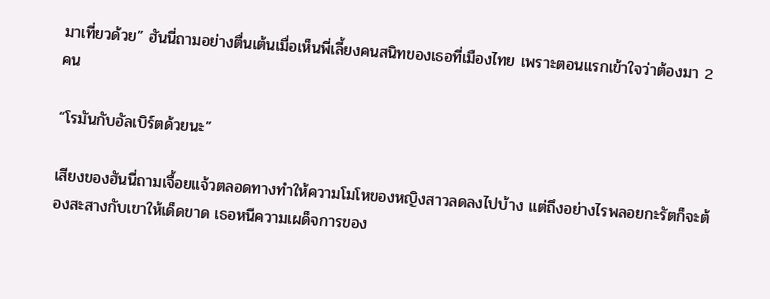มาเที่ยวด้วย” ฮันนี่ถามอย่างตื่นเต้นเมื่อเห็นพี่เลี้ยงคนสนิทของเธอที่เมืองไทย เพราะตอนแรกเข้าใจว่าต้องมา 2 คน

“โรมันกับอัลเบิร์ตด้วยนะ”

เสียงของฮันนี่ถามเจื้อยแจ้วตลอดทางทำให้ความโมโหของหญิงสาวลดลงไปบ้าง แต่ถึงอย่างไรพลอยกะรัตก็จะต้องสะสางกับเขาให้เด็ดขาด เธอหนีความเผด็จการของ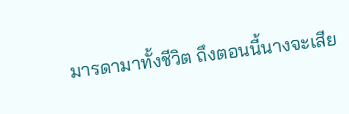มารดามาทั้งชีวิต ถึงตอนนี้นางจะเสีย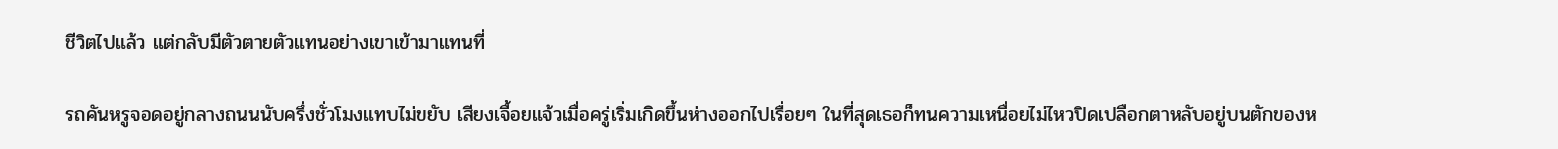ชีวิตไปแล้ว แต่กลับมีตัวตายตัวแทนอย่างเขาเข้ามาแทนที่

รถคันหรูจอดอยู่กลางถนนนับครึ่งชั่วโมงแทบไม่ขยับ เสียงเจื้อยแจ้วเมื่อครู่เริ่มเกิดขึ้นห่างออกไปเรื่อยๆ ในที่สุดเธอก็ทนความเหนื่อยไม่ไหวปิดเปลือกตาหลับอยู่บนตักของห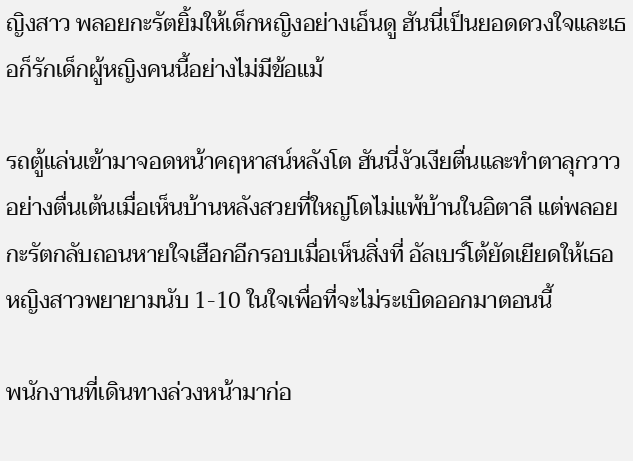ญิงสาว พลอยกะรัตยิ้มให้เด็กหญิงอย่างเอ็นดู ฮันนี่เป็นยอดดวงใจและเธอก็รักเด็กผู้หญิงคนนี้อย่างไม่มีข้อแม้

รถตู้แล่นเข้ามาจอดหน้าคฤหาสน์หลังโต ฮันนี่งัวเงียตื่นและทำตาลุกวาวอย่างตื่นเต้นเมื่อเห็นบ้านหลังสวยที่ใหญ่โตไม่แพ้บ้านในอิตาลี แต่พลอยกะรัตกลับถอนหายใจเฮือกอีกรอบเมื่อเห็นสิ่งที่ อัลเบร์โต้ยัดเยียดให้เธอ หญิงสาวพยายามนับ 1-10 ในใจเพื่อที่จะไม่ระเบิดออกมาตอนนี้

พนักงานที่เดินทางล่วงหน้ามาก่อ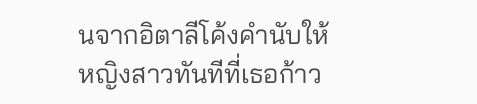นจากอิตาลีโค้งคำนับให้หญิงสาวทันทีที่เธอก้าว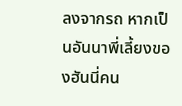ลงจากรถ หากเป็นอันนาพี่เลี้ยงของฮันนี่คน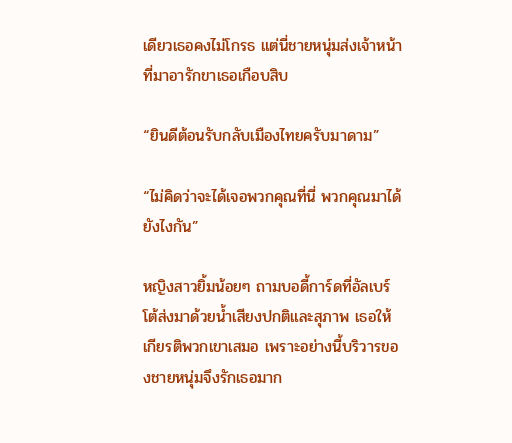เดียวเธอคงไม่โกรธ แต่นี่ชายหนุ่มส่งเจ้าหน้าที่มาอารักขาเธอเกือบสิบ

“ยินดีต้อนรับกลับเมืองไทยครับมาดาม”

“ไม่คิดว่าจะได้เจอพวกคุณที่นี่ พวกคุณมาได้ยังไงกัน”

หญิงสาวยิ้มน้อยๆ ถามบอดี้การ์ดที่อัลเบร์โต้ส่งมาด้วยน้ำเสียงปกติและสุภาพ เธอให้เกียรติพวกเขาเสมอ เพราะอย่างนี้บริวารของชายหนุ่มจึงรักเธอมาก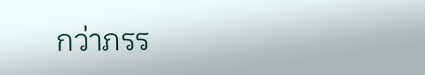กว่าภรร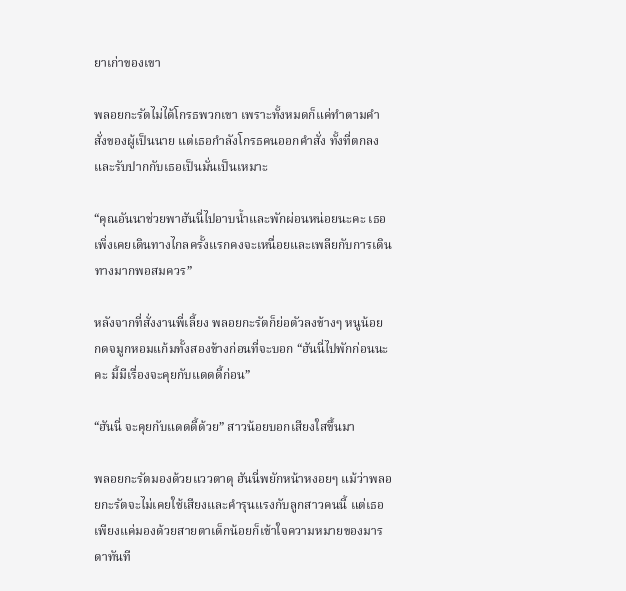ยาเก่าของเขา

พลอยกะรัตไม่ได้โกรธพวกเขา เพราะทั้งหมดก็แค่ทำตามคำสั่งของผู้เป็นนาย แต่เธอกำลังโกรธคนออกคำสั่ง ทั้งที่ตกลงและรับปากกับเธอเป็นมั่นเป็นเหมาะ

“คุณอันนาช่วยพาฮันนี่ไปอาบน้ำและพักผ่อนหน่อยนะคะ เธอเพิ่งเคยเดินทางไกลครั้งแรกคงจะเหนื่อยและเพลียกับการเดินทางมากพอสมควร”

หลังจากที่สั่งงานพี่เลี้ยง พลอยกะรัตก็ย่อตัวลงข้างๆ หนูน้อย กดจมูกหอมแก้มทั้งสองข้างก่อนที่จะบอก “ฮันนี่ไปพักก่อนนะคะ มี้มีเรื่องจะคุยกับแดดดี้ก่อน”

“ฮันนี่ จะคุยกับแดดดี้ด้วย” สาวน้อยบอกเสียงใสขึ้นมา

พลอยกะรัตมองด้วยแววตาดุ ฮันนี่พยักหน้าหงอยๆ แม้ว่าพลอยกะรัตจะไม่เคยใช้เสียงและคำรุนแรงกับลูกสาวคนนี้ แต่เธอเพียงแค่มองด้วยสายตาเด็กน้อยก็เข้าใจความหมายของมารดาทันที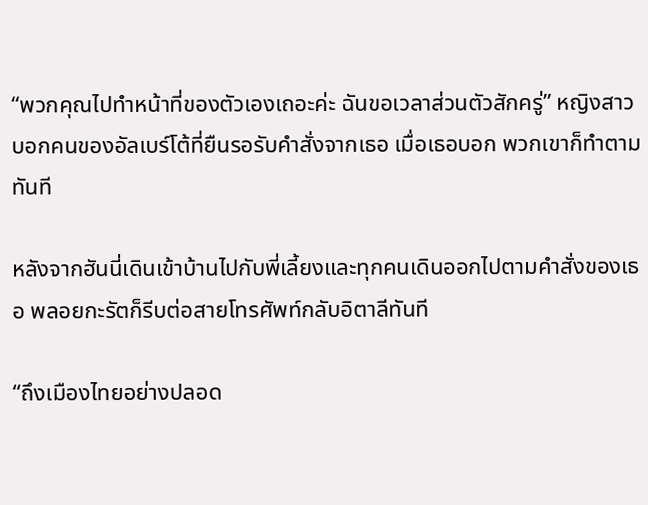“พวกคุณไปทำหน้าที่ของตัวเองเถอะค่ะ ฉันขอเวลาส่วนตัวสักครู่” หญิงสาวบอกคนของอัลเบร์โต้ที่ยืนรอรับคำสั่งจากเธอ เมื่อเธอบอก พวกเขาก็ทำตามทันที

หลังจากฮันนี่เดินเข้าบ้านไปกับพี่เลี้ยงและทุกคนเดินออกไปตามคำสั่งของเธอ พลอยกะรัตก็รีบต่อสายโทรศัพท์กลับอิตาลีทันที

“ถึงเมืองไทยอย่างปลอด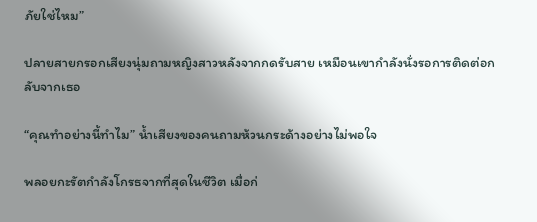ภัยใช่ไหม”

ปลายสายกรอกเสียงนุ่มถามหญิงสาวหลังจากกดรับสาย เหมือนเขากำลังนั่งรอการติดต่อกลับจากเธอ

“คุณทำอย่างนี้ทำไม” น้ำเสียงของคนถามห้วนกระด้างอย่างไม่พอใจ

พลอยกะรัตกำลังโกรธจากที่สุดในชีวิต เมื่อก่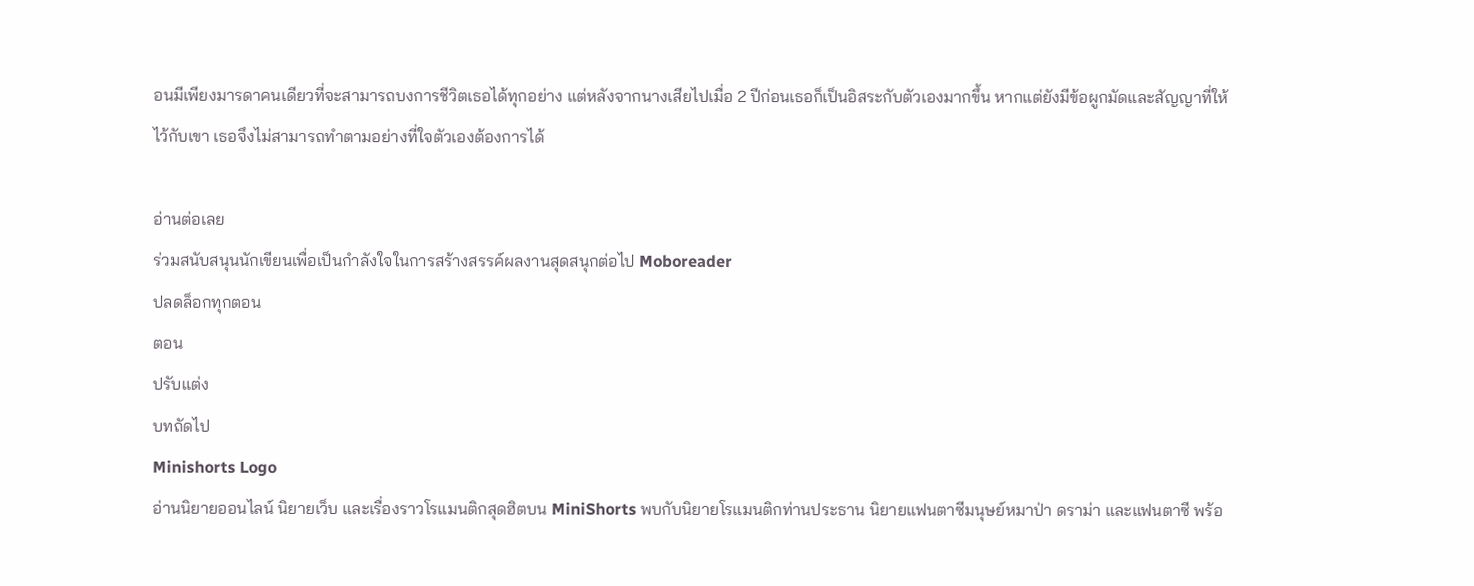อนมีเพียงมารดาคนเดียวที่จะสามารถบงการชีวิตเธอได้ทุกอย่าง แต่หลังจากนางเสียไปเมื่อ 2 ปีก่อนเธอก็เป็นอิสระกับตัวเองมากขึ้น หากแต่ยังมีข้อผูกมัดและสัญญาที่ให้ไว้กับเขา เธอจึงไม่สามารถทำตามอย่างที่ใจตัวเองต้องการได้

อ่านต่อเลย
ร่วมสนับสนุนนักเขียนเพื่อเป็นกำลังใจในการสร้างสรรค์ผลงานสุดสนุกต่อไป Moboreader
ปลดล็อกทุกตอน
ตอน
ปรับแต่ง
บทถัดไป
Minishorts Logo
อ่านนิยายออนไลน์ นิยายเว็บ และเรื่องราวโรแมนติกสุดฮิตบน MiniShorts พบกับนิยายโรแมนติกท่านประธาน นิยายแฟนตาซีมนุษย์หมาป่า ดราม่า และแฟนตาซี พร้อ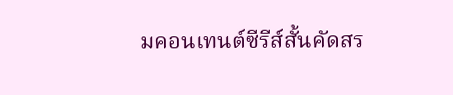มคอนเทนต์ซีรีส์สั้นคัดสร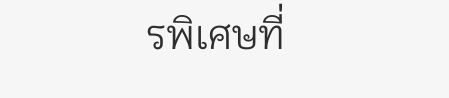รพิเศษที่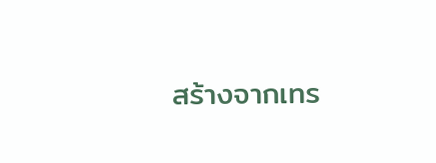สร้างจากเทร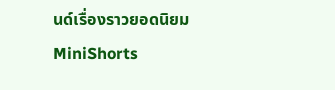นด์เรื่องราวยอดนิยม
MiniShorts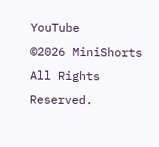YouTube
©2026 MiniShorts All Rights Reserved.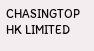CHASINGTOP HK LIMITED